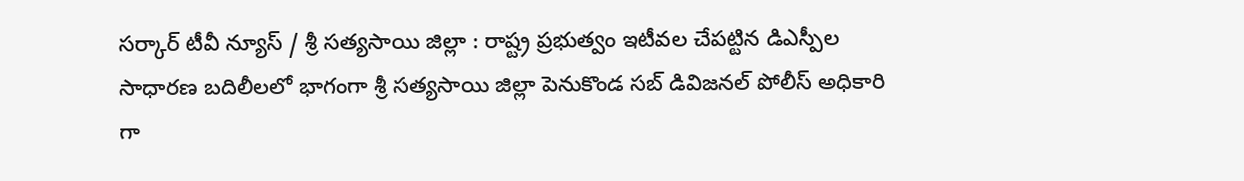సర్కార్ టీవీ న్యూస్ / శ్రీ సత్యసాయి జిల్లా : రాష్ట్ర ప్రభుత్వం ఇటీవల చేపట్టిన డిఎస్పీల సాధారణ బదిలీలలో భాగంగా శ్రీ సత్యసాయి జిల్లా పెనుకొండ సబ్ డివిజనల్ పోలీస్ అధికారి గా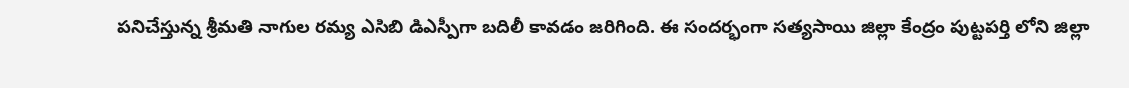పనిచేస్తున్న శ్రీమతి నాగుల రమ్య ఎసిబి డిఎస్పీగా బదిలీ కావడం జరిగింది. ఈ సందర్భంగా సత్యసాయి జిల్లా కేంద్రం పుట్టపర్తి లోని జిల్లా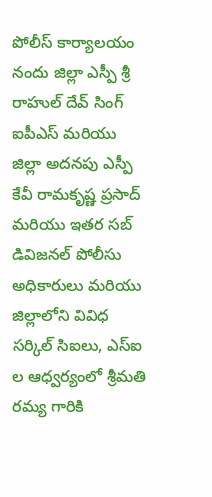పోలీస్ కార్యాలయం నందు జిల్లా ఎస్పీ శ్రీ రాహుల్ దేవ్ సింగ్ ఐపీఎస్ మరియు జిల్లా అదనపు ఎస్పీ కేవీ రామకృష్ణ ప్రసాద్ మరియు ఇతర సబ్ డివిజనల్ పోలీసు అధికారులు మరియు జిల్లాలోని వివిధ సర్కిల్ సిఐలు, ఎస్ఐ ల ఆధ్వర్యంలో శ్రీమతి రమ్య గారికి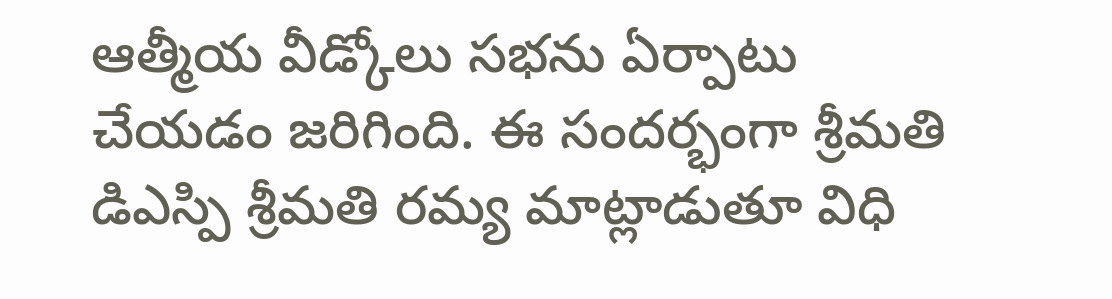ఆత్మీయ వీడ్కోలు సభను ఏర్పాటు చేయడం జరిగింది. ఈ సందర్భంగా శ్రీమతి డిఎస్పి శ్రీమతి రమ్య మాట్లాడుతూ విధి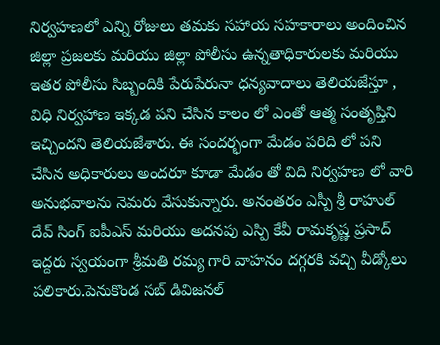నిర్వహణలో ఎన్ని రోజులు తమకు సహాయ సహకారాలు అందించిన జిల్లా ప్రజలకు మరియు జిల్లా పోలీసు ఉన్నతాధికారులకు మరియు ఇతర పోలీసు సిబ్బందికి పేరుపేరునా ధన్యవాదాలు తెలియజేస్తూ , విధి నిర్వహాణ ఇక్కడ పని చేసిన కాలం లో ఎంతో ఆత్మ సంతృప్తిని ఇచ్చిందని తెలియజేశారు. ఈ సందర్భంగా మేడం పరిది లో పని చేసిన అధికారులు అందరూ కూడా మేడం తో విది నిర్వహణ లో వారి అనుభవాలను నెమరు వేసుకున్నారు. అనంతరం ఎస్పీ శ్రీ రాహుల్ దేవ్ సింగ్ ఐపీఎస్ మరియు అదనపు ఎస్పి కేవీ రామకృష్ణ ప్రసాద్ ఇద్దరు స్వయంగా శ్రీమతి రమ్య గారి వాహనం దగ్గరకి వచ్చి వీడ్కోలు పలికారు.పెనుకొండ సబ్ డివిజనల్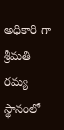అధికారి గా శ్రీమతి రమ్య స్థానంలో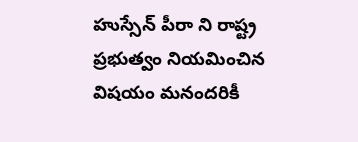హుస్సేన్ పీరా ని రాష్ట్ర ప్రభుత్వం నియమించిన విషయం మనందరికీ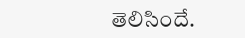తెలిసిందే.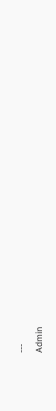---
Admin